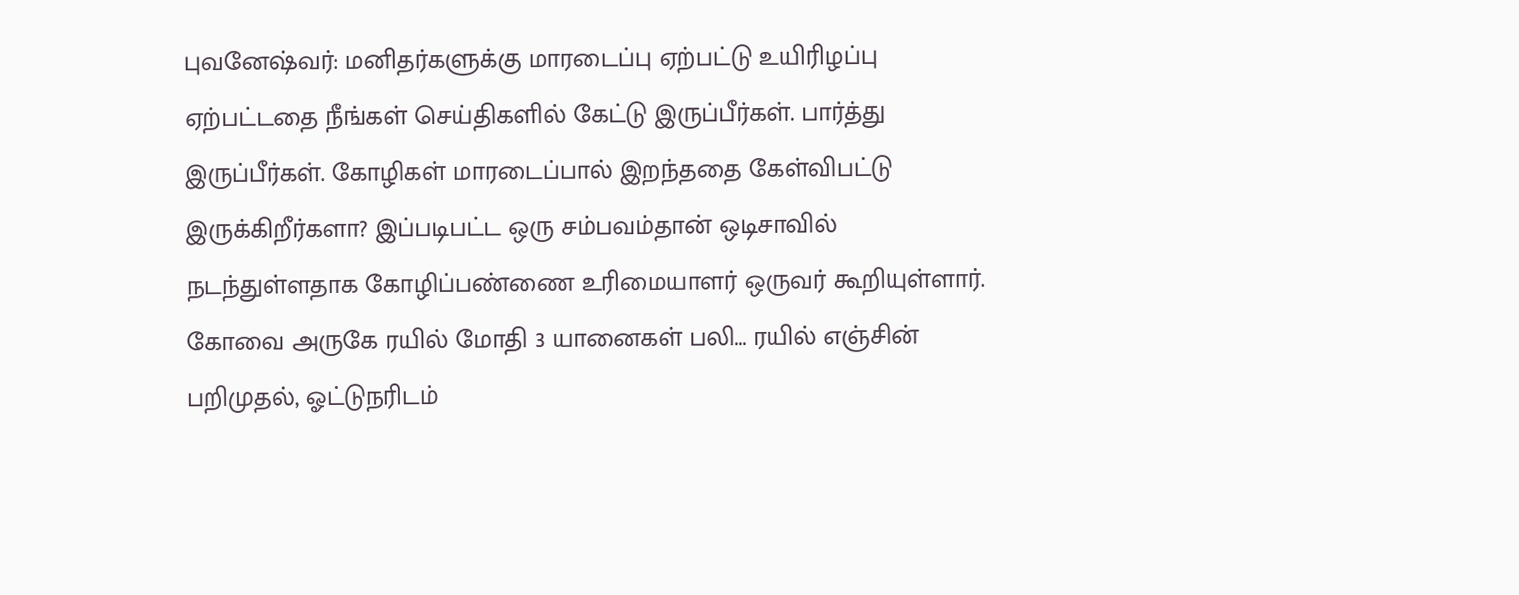புவனேஷ்வர்: மனிதர்களுக்கு மாரடைப்பு ஏற்பட்டு உயிரிழப்பு ஏற்பட்டதை நீங்கள் செய்திகளில் கேட்டு இருப்பீர்கள். பார்த்து இருப்பீர்கள். கோழிகள் மாரடைப்பால் இறந்ததை கேள்விபட்டு இருக்கிறீர்களா? இப்படிபட்ட ஒரு சம்பவம்தான் ஒடிசாவில் நடந்துள்ளதாக கோழிப்பண்ணை உரிமையாளர் ஒருவர் கூறியுள்ளார். கோவை அருகே ரயில் மோதி 3 யானைகள் பலி... ரயில் எஞ்சின் பறிமுதல், ஓட்டுநரிடம்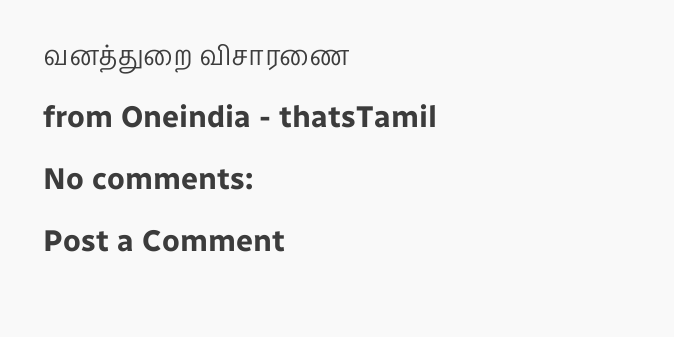வனத்துறை விசாரணை
from Oneindia - thatsTamil
No comments:
Post a Comment